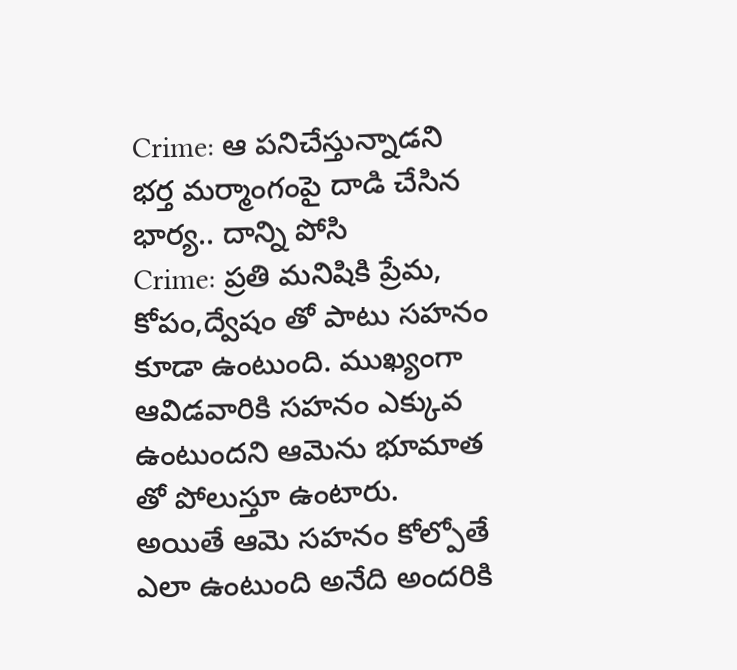Crime: ఆ పనిచేస్తున్నాడని భర్త మర్మాంగంపై దాడి చేసిన భార్య.. దాన్ని పోసి
Crime: ప్రతి మనిషికి ప్రేమ, కోపం,ద్వేషం తో పాటు సహనం కూడా ఉంటుంది. ముఖ్యంగా ఆవిడవారికి సహనం ఎక్కువ ఉంటుందని ఆమెను భూమాత తో పోలుస్తూ ఉంటారు. అయితే ఆమె సహనం కోల్పోతే ఎలా ఉంటుంది అనేది అందరికి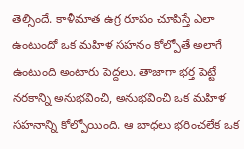తెల్సిందే. కాళీమాత ఉగ్ర రూపం చూపిస్తే ఎలా ఉంటుందో ఒక మహిళ సహనం కోల్పోతే అలాగే ఉంటుంది అంటారు పెద్దలు. తాజాగా భర్త పెట్టే నరకాన్ని అనుభవించి, అనుభవించి ఒక మహిళ సహనాన్ని కోల్పోయింది. ఆ బాధలు భరించలేక ఒక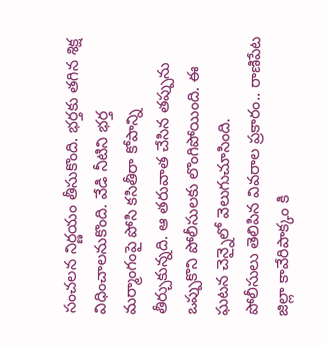సంచలన నిర్ణయం తీసుకొంది. భర్తకు తగిన శిక్ష విధించాలనుకొంది. వేడి నీటిని భర్త మర్మాంగంపై పోసి కసితీరా కోపాన్ని తీర్చుకున్నది. ఆ తరువాత చేసిన తప్పును ఒప్పుకొని పోలీసులకు లొంగిపోయింది. ఈ ఘటన చెన్నైలో వెలుగుచూసింది.
పోలీసులు తెలిపిన వివరాల ప్రకారం.. రాణిపేట జిల్లా కావేరిపాక్కం కి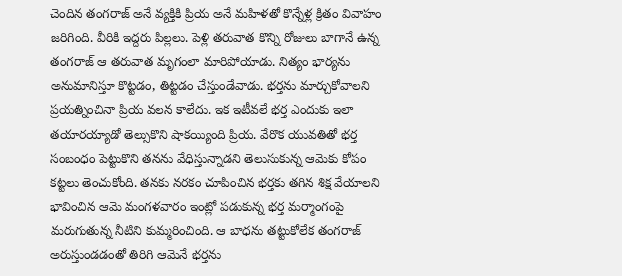చెందిన తంగరాజ్ అనే వ్యక్తికి ప్రియ అనే మహిళతో కొన్నేళ్ల క్రితం వివాహం జరిగింది. వీరికి ఇద్దరు పిల్లలు. పెళ్లి తరువాత కొన్ని రోజులు బాగానే ఉన్న తంగరాజ్ ఆ తరువాత మృగంలా మారిపోయాడు. నిత్యం భార్యను అనుమానిస్తూ కొట్టడం, తిట్టడం చేస్తుండేవాడు. భర్తను మార్చుకోవాలని ప్రయత్నించినా ప్రియ వలన కాలేదు. ఇక ఇటీవలే భర్త ఎందుకు ఇలా తయారయ్యాడో తెల్సుకొని షాకయ్యింది ప్రియ. వేరొక యువతితో భర్త సంబంధం పెట్టుకొని తనను వేధిస్తున్నాడని తెలుసుకున్న ఆమెకు కోపం కట్టలు తెంచుకోంది. తనకు నరకం చూపించిన భర్తకు తగిన శిక్ష వేయాలని భావించిన ఆమె మంగళవారం ఇంట్లో పడుకున్న భర్త మర్మాంగంపై మరుగుతున్న నీటిని కుమ్మరించింది. ఆ బాధను తట్టుకోలేక తంగరాజ్ అరుస్తుండడంతో తిరిగి ఆమెనే భర్తను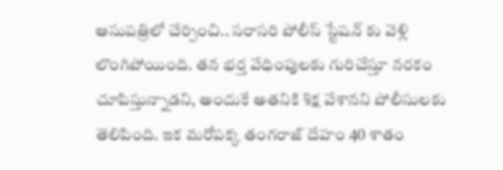ఆసుపత్రిలో చేర్పించి.. సరాసరి పోలీస్ స్టేషన్ కు వెళ్లి లొంగిపోయింది. తన భర్త వేధింపులకు గురిచేస్తూ నరకం చూపిస్తున్నాడని, అందుకే అతనికి శిక్ష వేశానని పోలీసులకు తెలిపింది. ఇక మరోపక్క తంగరాజ్ దేహం 40 శాతం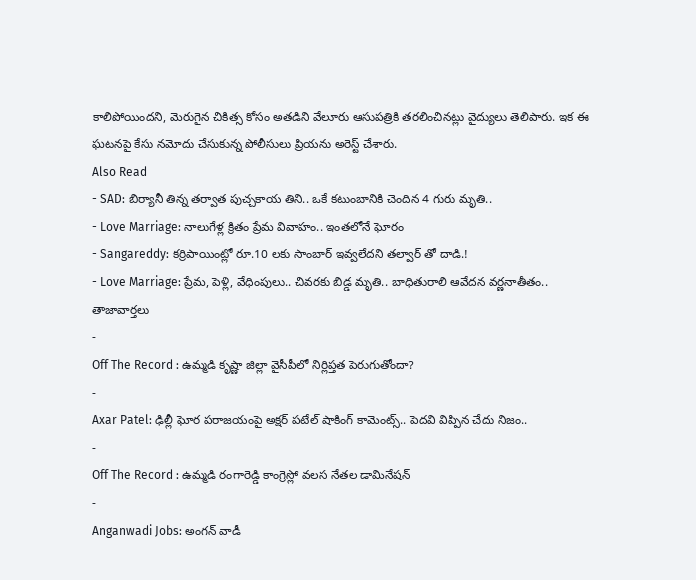కాలిపోయిందని, మెరుగైన చికిత్స కోసం అతడిని వేలూరు ఆసుపత్రికి తరలించినట్లు వైద్యులు తెలిపారు. ఇక ఈ ఘటనపై కేసు నమోదు చేసుకున్న పోలీసులు ప్రియను అరెస్ట్ చేశారు.
Also Read
- SAD: బిర్యానీ తిన్న తర్వాత పుచ్చకాయ తిని.. ఒకే కటుంబానికి చెందిన 4 గురు మృతి..
- Love Marriage: నాలుగేళ్ల క్రితం ప్రేమ వివాహం.. ఇంతలోనే ఘోరం
- Sangareddy: కర్రిపాయింట్లో రూ.10 లకు సాంబార్ ఇవ్వలేదని తల్వార్ తో దాడి.!
- Love Marriage: ప్రేమ, పెళ్లి, వేధింపులు.. చివరకు బిడ్డ మృతి.. బాధితురాలి ఆవేదన వర్ణనాతీతం..
తాజావార్తలు
-
Off The Record : ఉమ్మడి కృష్ణా జిల్లా వైసీపీలో నిర్లిప్తత పెరుగుతోందా?
-
Axar Patel: ఢిల్లీ ఘోర పరాజయంపై అక్షర్ పటేల్ షాకింగ్ కామెంట్స్.. పెదవి విప్పిన చేదు నిజం..
-
Off The Record : ఉమ్మడి రంగారెడ్డి కాంగ్రెస్లో వలస నేతల డామినేషన్
-
Anganwadi Jobs: అంగన్ వాడీ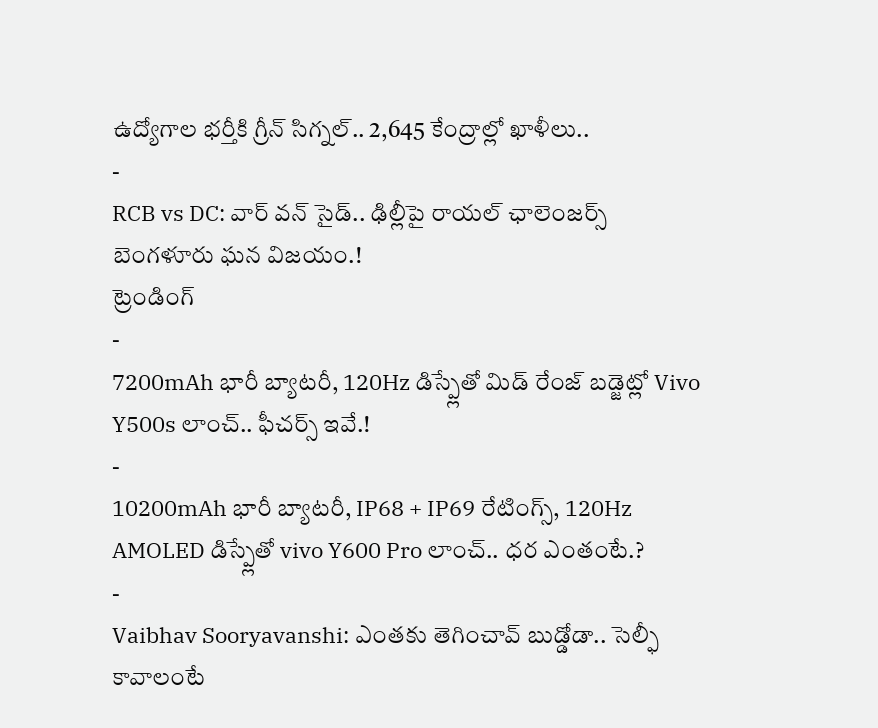ఉద్యోగాల భర్తీకి గ్రీన్ సిగ్నల్.. 2,645 కేంద్రాల్లో ఖాళీలు..
-
RCB vs DC: వార్ వన్ సైడ్.. ఢిల్లీపై రాయల్ ఛాలెంజర్స్ బెంగళూరు ఘన విజయం.!
ట్రెండింగ్
-
7200mAh భారీ బ్యాటరీ, 120Hz డిస్ప్లేతో మిడ్ రేంజ్ బడ్జెట్లో Vivo Y500s లాంచ్.. ఫీచర్స్ ఇవే.!
-
10200mAh భారీ బ్యాటరీ, IP68 + IP69 రేటింగ్స్, 120Hz AMOLED డిస్ప్లేతో vivo Y600 Pro లాంచ్.. ధర ఎంతంటే.?
-
Vaibhav Sooryavanshi: ఎంతకు తెగించావ్ బుడ్డోడా.. సెల్ఫీ కావాలంటే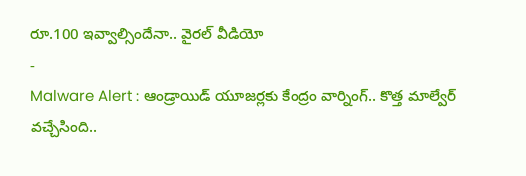రూ.100 ఇవ్వాల్సిందేనా.. వైరల్ వీడియో
-
Malware Alert : ఆండ్రాయిడ్ యూజర్లకు కేంద్రం వార్నింగ్.. కొత్త మాల్వేర్ వచ్చేసింది..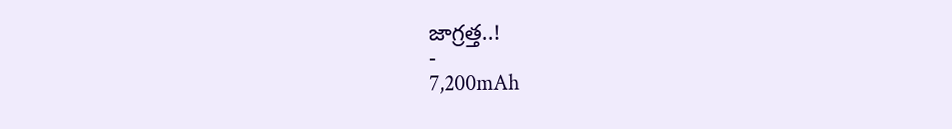జాగ్రత్త..!
-
7,200mAh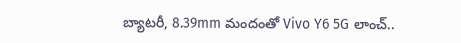బ్యాటరీ, 8.39mm మందంతో Vivo Y6 5G లాంచ్..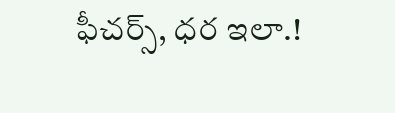ఫీచర్స్, ధర ఇలా.!